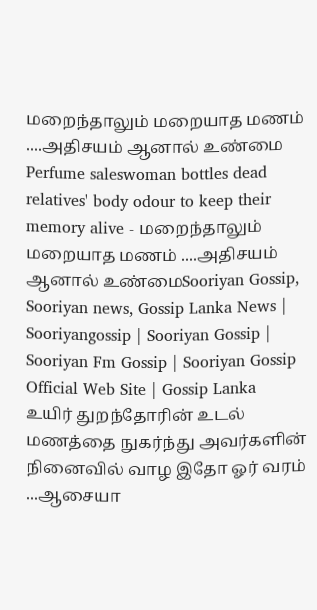மறைந்தாலும் மறையாத மணம் ....அதிசயம் ஆனால் உண்மை
Perfume saleswoman bottles dead relatives' body odour to keep their memory alive - மறைந்தாலும் மறையாத மணம் ....அதிசயம் ஆனால் உண்மைSooriyan Gossip, Sooriyan news, Gossip Lanka News | Sooriyangossip | Sooriyan Gossip | Sooriyan Fm Gossip | Sooriyan Gossip Official Web Site | Gossip Lanka
உயிர் துறந்தோரின் உடல் மணத்தை நுகர்ந்து அவர்களின் நினைவில் வாழ இதோ ஓர் வரம் ...ஆசையா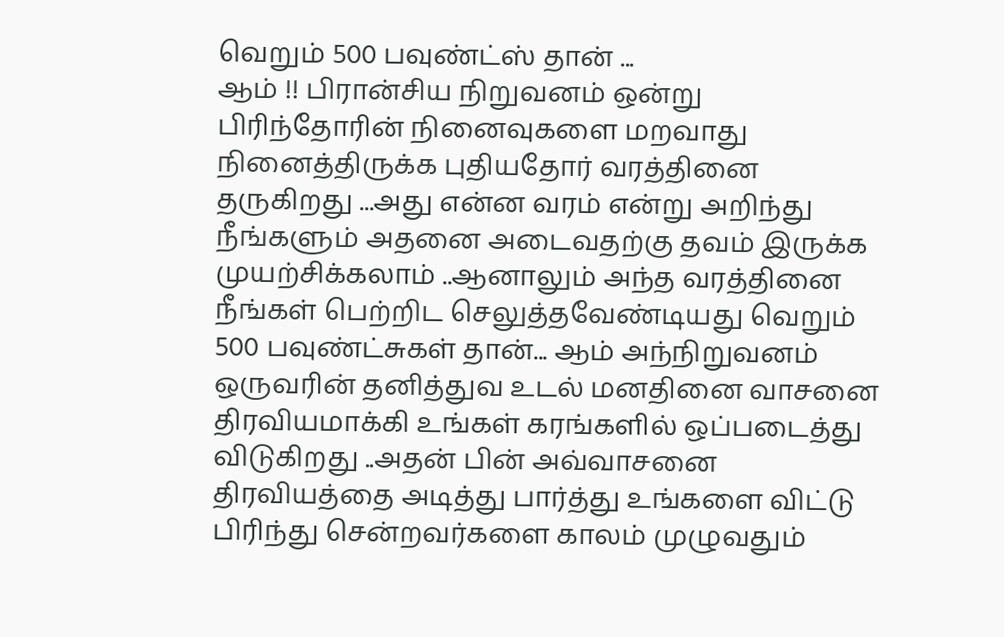வெறும் 500 பவுண்ட்ஸ் தான் ...
ஆம் !! பிரான்சிய நிறுவனம் ஒன்று பிரிந்தோரின் நினைவுகளை மறவாது நினைத்திருக்க புதியதோர் வரத்தினை தருகிறது ...அது என்ன வரம் என்று அறிந்து நீங்களும் அதனை அடைவதற்கு தவம் இருக்க முயற்சிக்கலாம் ..ஆனாலும் அந்த வரத்தினை நீங்கள் பெற்றிட செலுத்தவேண்டியது வெறும் 500 பவுண்ட்சுகள் தான்... ஆம் அந்நிறுவனம் ஒருவரின் தனித்துவ உடல் மனதினை வாசனை திரவியமாக்கி உங்கள் கரங்களில் ஒப்படைத்து விடுகிறது ..அதன் பின் அவ்வாசனை திரவியத்தை அடித்து பார்த்து உங்களை விட்டு பிரிந்து சென்றவர்களை காலம் முழுவதும்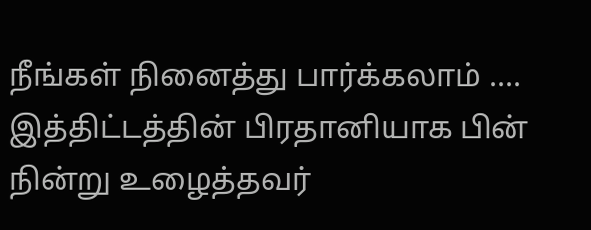நீங்கள் நினைத்து பார்க்கலாம் ....
இத்திட்டத்தின் பிரதானியாக பின் நின்று உழைத்தவர்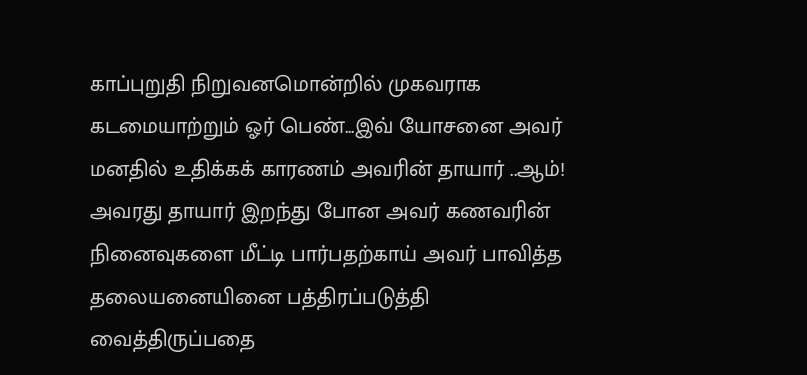காப்புறுதி நிறுவனமொன்றில் முகவராக கடமையாற்றும் ஓர் பெண்...இவ் யோசனை அவர் மனதில் உதிக்கக் காரணம் அவரின் தாயார் ..ஆம்! அவரது தாயார் இறந்து போன அவர் கணவரின் நினைவுகளை மீட்டி பார்பதற்காய் அவர் பாவித்த தலையனையினை பத்திரப்படுத்தி வைத்திருப்பதை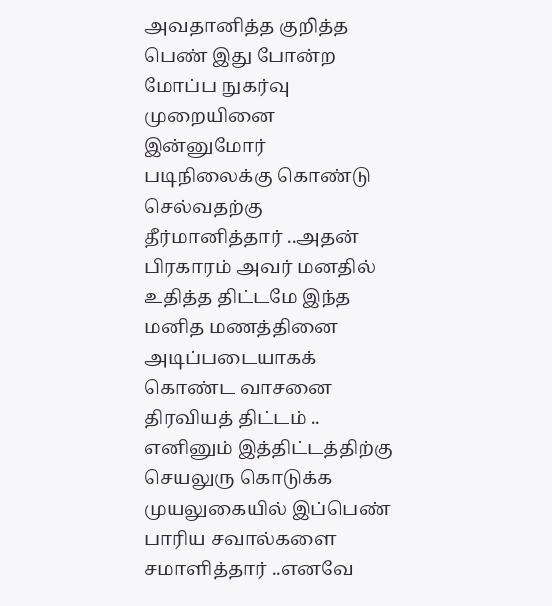அவதானித்த குறித்த பெண் இது போன்ற மோப்ப நுகர்வு முறையினை இன்னுமோர் படிநிலைக்கு கொண்டு செல்வதற்கு தீர்மானித்தார் ..அதன் பிரகாரம் அவர் மனதில் உதித்த திட்டமே இந்த மனித மணத்தினை அடிப்படையாகக் கொண்ட வாசனை திரவியத் திட்டம் ..
எனினும் இத்திட்டத்திற்கு செயலுரு கொடுக்க முயலுகையில் இப்பெண் பாரிய சவால்களை சமாளித்தார் ..எனவே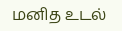மனித உடல்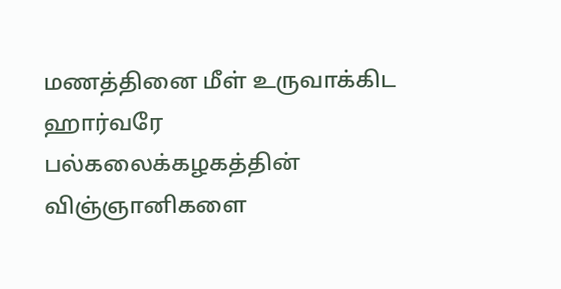மணத்தினை மீள் உருவாக்கிட ஹார்வரே பல்கலைக்கழகத்தின் விஞ்ஞானிகளை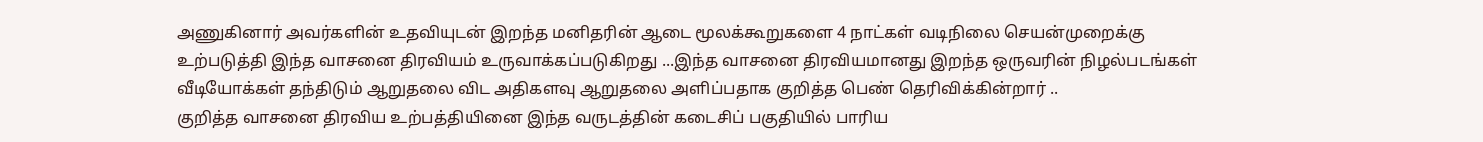அணுகினார் அவர்களின் உதவியுடன் இறந்த மனிதரின் ஆடை மூலக்கூறுகளை 4 நாட்கள் வடிநிலை செயன்முறைக்கு உற்படுத்தி இந்த வாசனை திரவியம் உருவாக்கப்படுகிறது ...இந்த வாசனை திரவியமானது இறந்த ஒருவரின் நிழல்படங்கள் வீடியோக்கள் தந்திடும் ஆறுதலை விட அதிகளவு ஆறுதலை அளிப்பதாக குறித்த பெண் தெரிவிக்கின்றார் ..
குறித்த வாசனை திரவிய உற்பத்தியினை இந்த வருடத்தின் கடைசிப் பகுதியில் பாரிய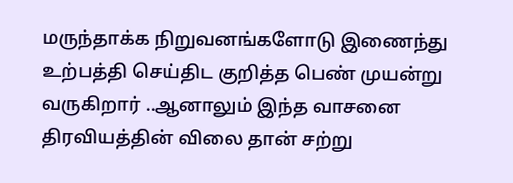மருந்தாக்க நிறுவனங்களோடு இணைந்து உற்பத்தி செய்திட குறித்த பெண் முயன்று வருகிறார் ..ஆனாலும் இந்த வாசனை திரவியத்தின் விலை தான் சற்று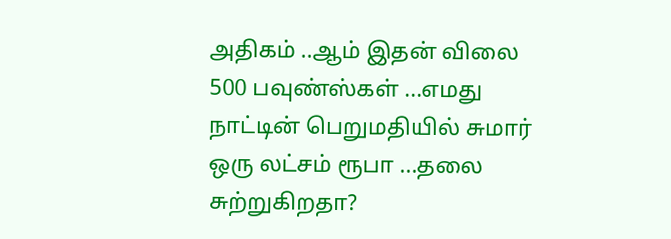அதிகம் ..ஆம் இதன் விலை 500 பவுண்ஸ்கள் ...எமது நாட்டின் பெறுமதியில் சுமார் ஒரு லட்சம் ரூபா ...தலை சுற்றுகிறதா?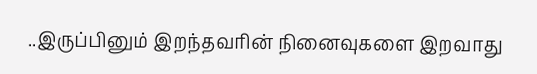..இருப்பினும் இறந்தவரின் நினைவுகளை இறவாது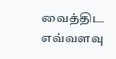வைத்திட எவ்வளவு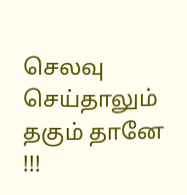செலவு செய்தாலும் தகும் தானே !!!